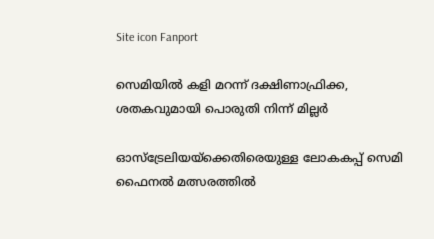Site icon Fanport

സെമിയിൽ കളി മറന്ന് ദക്ഷിണാഫ്രിക്ക, ശതകവുമായി പൊരുതി നിന്ന് മില്ലര്‍

ഓസ്ട്രേലിയയ്ക്കെതിരെയുള്ള ലോകകപ്പ് സെമി ഫൈനൽ മത്സരത്തിൽ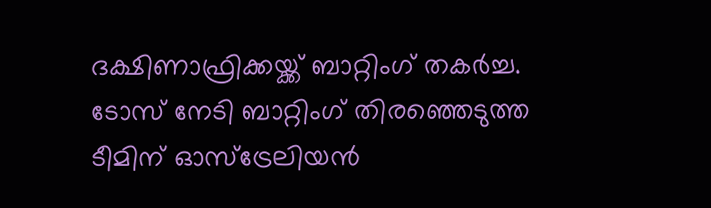ദക്ഷിണാഫ്രിക്കയ്ക്ക് ബാറ്റിംഗ് തകര്‍ച്ച. ടോസ് നേടി ബാറ്റിംഗ് തിരഞ്ഞെടുത്ത ടീമിന് ഓസ്ട്രേലിയന്‍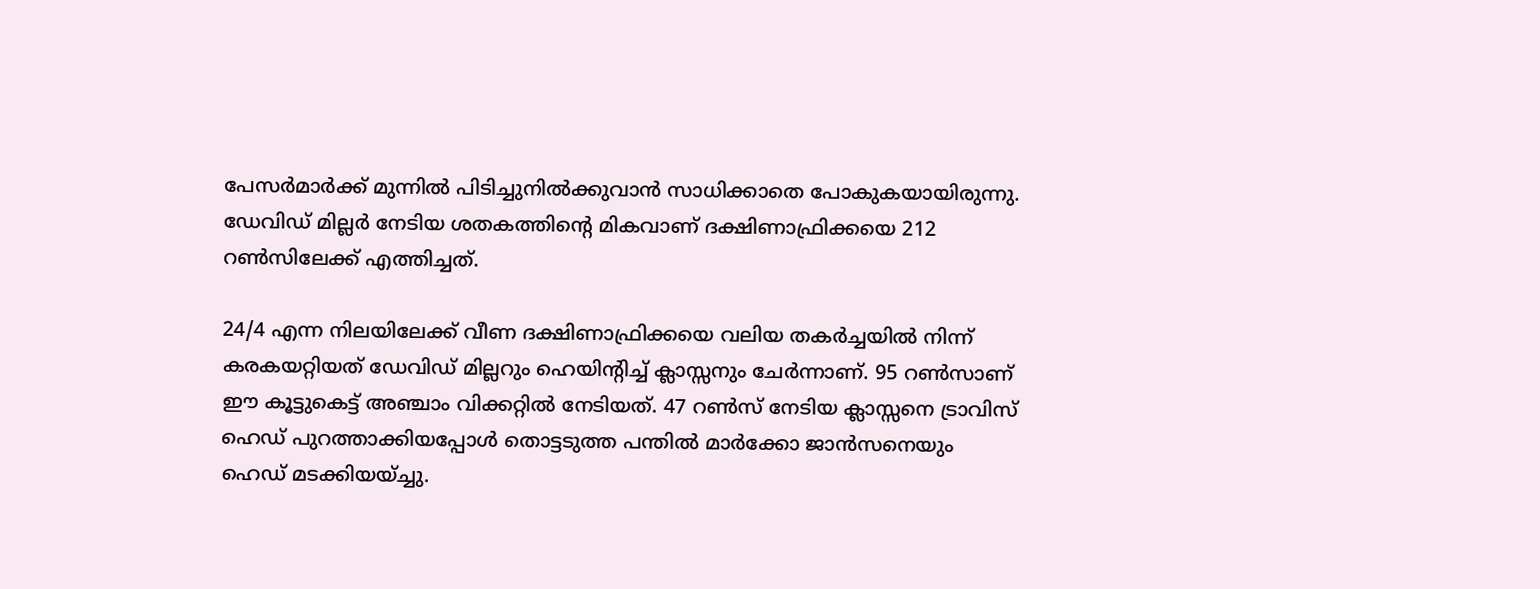പേസര്‍മാര്‍ക്ക് മുന്നിൽ പിടിച്ചുനിൽക്കുവാന്‍ സാധിക്കാതെ പോകുകയായിരുന്നു. ഡേവിഡ് മില്ലര്‍ നേടിയ ശതകത്തിന്റെ മികവാണ് ദക്ഷിണാഫ്രിക്കയെ 212 റൺസിലേക്ക് എത്തിച്ചത്.

24/4 എന്ന നിലയിലേക്ക് വീണ ദക്ഷിണാഫ്രിക്കയെ വലിയ തകര്‍ച്ചയിൽ നിന്ന് കരകയറ്റിയത് ഡേവിഡ് മില്ലറും ഹെയിന്‍റിച്ച് ക്ലാസ്സനും ചേര്‍ന്നാണ്. 95 റൺസാണ് ഈ കൂട്ടുകെട്ട് അഞ്ചാം വിക്കറ്റിൽ നേടിയത്. 47 റൺസ് നേടിയ ക്ലാസ്സനെ ട്രാവിസ് ഹെഡ് പുറത്താക്കിയപ്പോള്‍ തൊട്ടടുത്ത പന്തിൽ മാര്‍ക്കോ ജാന്‍സനെയും ഹെഡ് മടക്കിയയ്ച്ചു.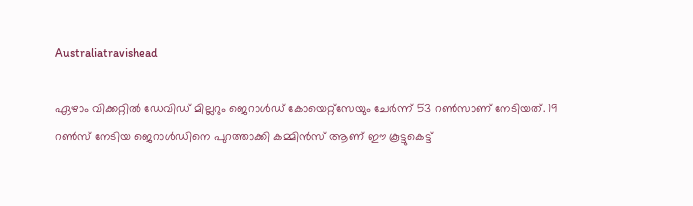Australiatravishead

ഏഴാം വിക്കറ്റിൽ ഡേവിഡ് മില്ലറും ജെറാള്‍ഡ് കോയെറ്റ്സേയും ചേര്‍ന്ന് 53 റൺസാണ് നേടിയത്. 19 റൺസ് നേടിയ ജെറാള്‍ഡിനെ പുറത്താക്കി കമ്മിന്‍സ് ആണ് ഈ കൂട്ടുകെട്ട്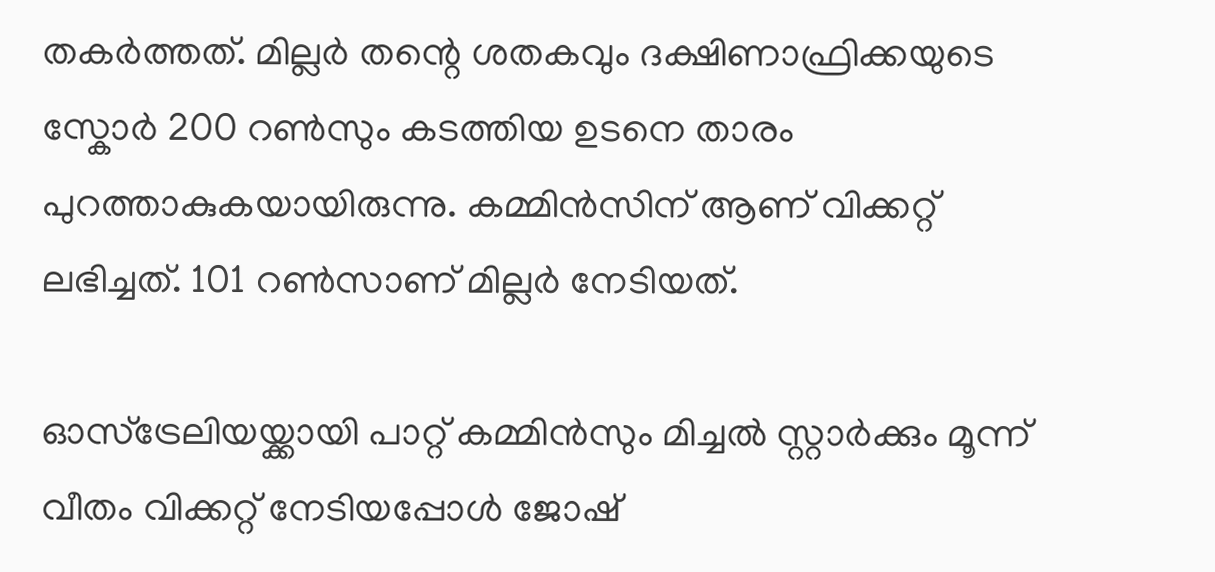തകര്‍ത്തത്. മില്ലര്‍ തന്റെ ശതകവും ദക്ഷിണാഫ്രിക്കയുടെ സ്കോര്‍ 200 റൺസും കടത്തിയ ഉടനെ താരം പുറത്താകുകയായിരുന്നു. കമ്മിന്‍സിന് ആണ് വിക്കറ്റ് ലഭിച്ചത്. 101 റൺസാണ് മില്ലര്‍ നേടിയത്.

ഓസ്ട്രേലിയയ്ക്കായി പാറ്റ് കമ്മിന്‍സും മിച്ചൽ സ്റ്റാര്‍ക്കും മൂന്ന് വീതം വിക്കറ്റ് നേടിയപ്പോള്‍ ജോഷ്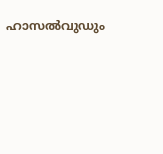ഹാസൽവുഡും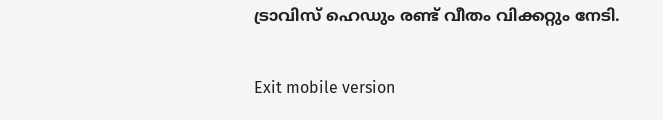ട്രാവിസ് ഹെഡും രണ്ട് വീതം വിക്കറ്റും നേടി.

Exit mobile version